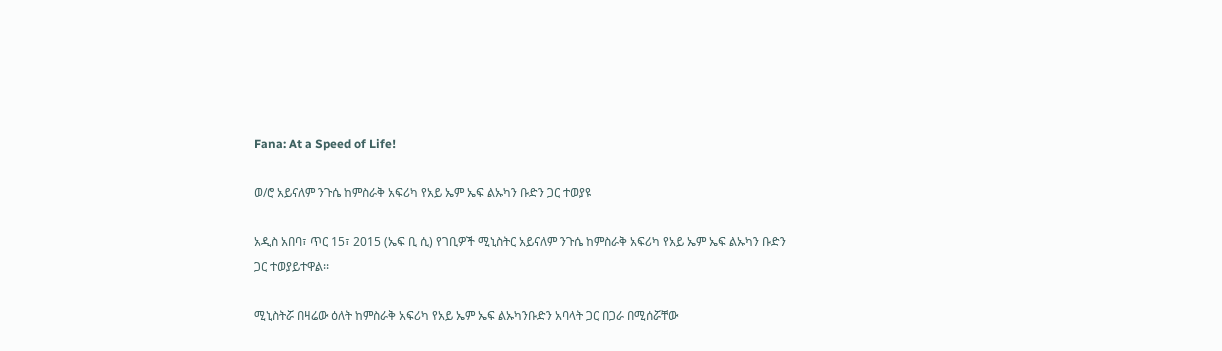Fana: At a Speed of Life!

ወ/ሮ አይናለም ንጉሴ ከምስራቅ አፍሪካ የአይ ኤም ኤፍ ልኡካን ቡድን ጋር ተወያዩ

አዲስ አበባ፣ ጥር 15፣ 2015 (ኤፍ ቢ ሲ) የገቢዎች ሚኒስትር አይናለም ንጉሴ ከምስራቅ አፍሪካ የአይ ኤም ኤፍ ልኡካን ቡድን ጋር ተወያይተዋል፡፡

ሚኒስትሯ በዛሬው ዕለት ከምስራቅ አፍሪካ የአይ ኤም ኤፍ ልኡካንቡድን አባላት ጋር በጋራ በሚሰሯቸው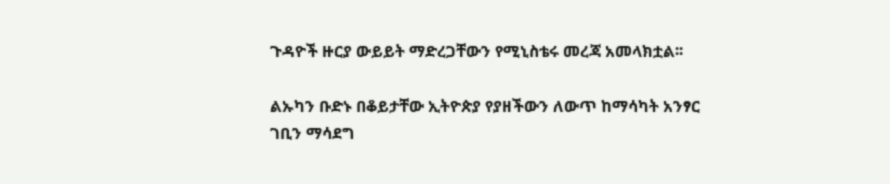ጉዳዮች ዙርያ ውይይት ማድረጋቸውን የሚኒስቴሩ መረጃ አመላክቷል፡፡

ልኡካን ቡድኑ በቆይታቸው ኢትዮጵያ የያዘችውን ለውጥ ከማሳካት አንፃር ገቢን ማሳደግ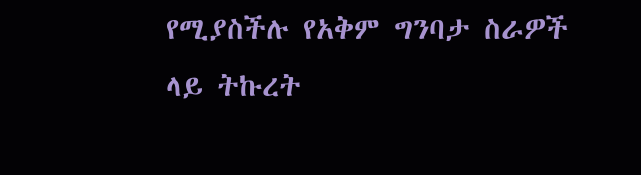የሚያስችሉ የአቅም ግንባታ ስራዎች ላይ ትኩረት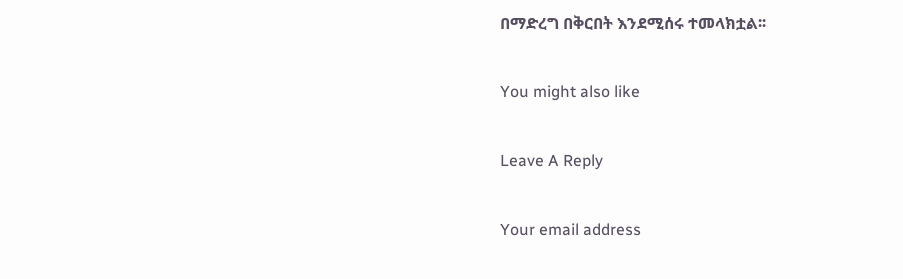በማድረግ በቅርበት እንደሚሰሩ ተመላክቷል፡፡

You might also like

Leave A Reply

Your email address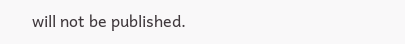will not be published.